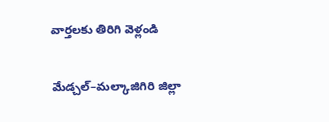వార్తలకు తిరిగి వెళ్లండి

మేడ్చల్–మల్కాజిగిరి జిల్లా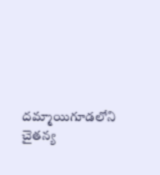దమ్మాయిగూడలోని చైతన్య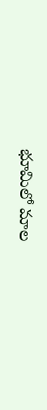భూమిలో మాల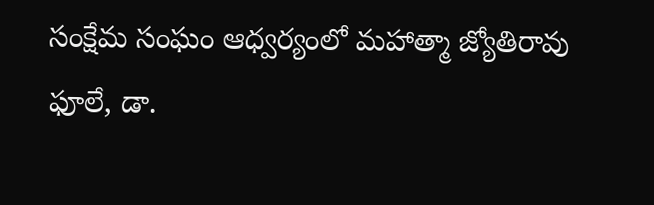సంక్షేమ సంఘం ఆధ్వర్యంలో మహాత్మా జ్యోతిరావు ఫూలే, డా.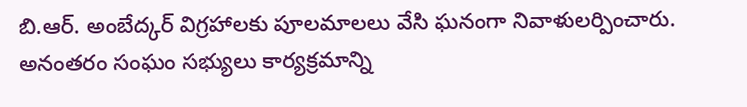బి.ఆర్. అంబేద్కర్ విగ్రహాలకు పూలమాలలు వేసి ఘనంగా నివాళులర్పించారు.
అనంతరం సంఘం సభ్యులు కార్యక్రమాన్ని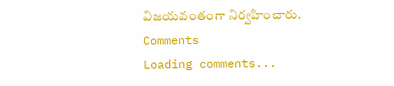విజయవంతంగా నిర్వహించారు.
Comments
Loading comments...